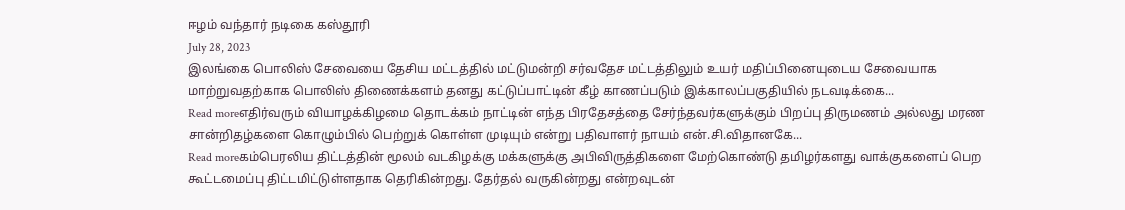ஈழம் வந்தார் நடிகை கஸ்தூரி
July 28, 2023
இலங்கை பொலிஸ் சேவையை தேசிய மட்டத்தில் மட்டுமன்றி சர்வதேச மட்டத்திலும் உயர் மதிப்பினையுடைய சேவையாக மாற்றுவதற்காக பொலிஸ் திணைக்களம் தனது கட்டுப்பாட்டின் கீழ் காணப்படும் இக்காலப்பகுதியில் நடவடிக்கை...
Read moreஎதிர்வரும் வியாழக்கிழமை தொடக்கம் நாட்டின் எந்த பிரதேசத்தை சேர்ந்தவர்களுக்கும் பிறப்பு திருமணம் அல்லது மரண சான்றிதழ்களை கொழும்பில் பெற்றுக் கொள்ள முடியும் என்று பதிவாளர் நாயம் என்.சி.விதானகே...
Read moreகம்பெரலிய திட்டத்தின் மூலம் வடகிழக்கு மக்களுக்கு அபிவிருத்திகளை மேற்கொண்டு தமிழர்களது வாக்குகளைப் பெற கூட்டமைப்பு திட்டமிட்டுள்ளதாக தெரிகின்றது. தேர்தல் வருகின்றது என்றவுடன்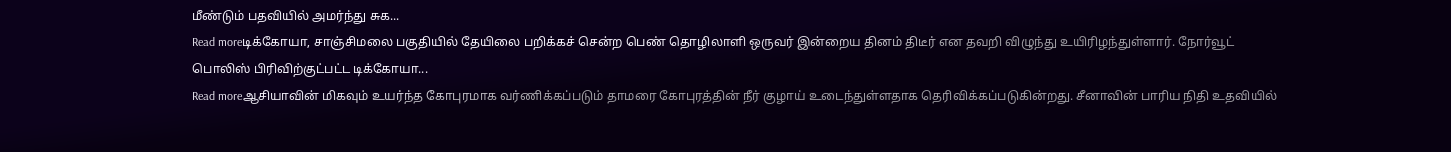மீண்டும் பதவியில் அமர்ந்து சுக...
Read moreடிக்கோயா, சாஞ்சிமலை பகுதியில் தேயிலை பறிக்கச் சென்ற பெண் தொழிலாளி ஒருவர் இன்றைய தினம் திடீர் என தவறி விழுந்து உயிரிழந்துள்ளார். நோர்வூட் பொலிஸ் பிரிவிற்குட்பட்ட டிக்கோயா...
Read moreஆசியாவின் மிகவும் உயர்ந்த கோபுரமாக வர்ணிக்கப்படும் தாமரை கோபுரத்தின் நீர் குழாய் உடைந்துள்ளதாக தெரிவிக்கப்படுகின்றது. சீனாவின் பாரிய நிதி உதவியில்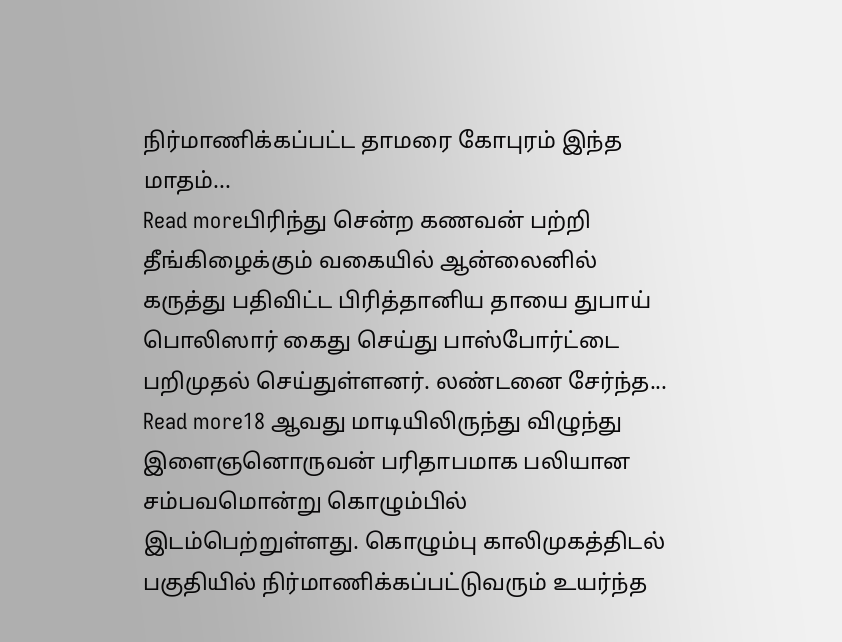நிர்மாணிக்கப்பட்ட தாமரை கோபுரம் இந்த மாதம்...
Read moreபிரிந்து சென்ற கணவன் பற்றி தீங்கிழைக்கும் வகையில் ஆன்லைனில் கருத்து பதிவிட்ட பிரித்தானிய தாயை துபாய் பொலிஸார் கைது செய்து பாஸ்போர்ட்டை பறிமுதல் செய்துள்ளனர். லண்டனை சேர்ந்த...
Read more18 ஆவது மாடியிலிருந்து விழுந்து இளைஞனொருவன் பரிதாபமாக பலியான சம்பவமொன்று கொழும்பில் இடம்பெற்றுள்ளது. கொழும்பு காலிமுகத்திடல் பகுதியில் நிர்மாணிக்கப்பட்டுவரும் உயர்ந்த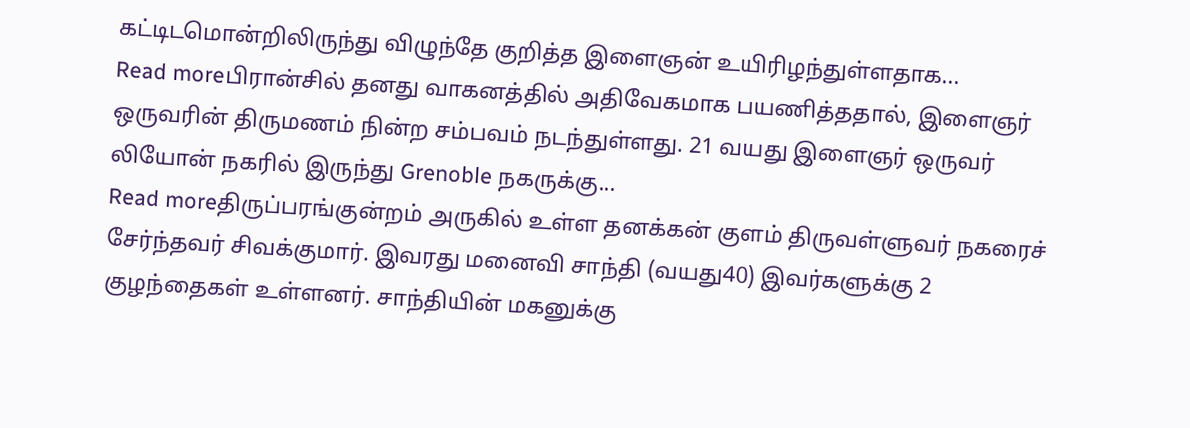கட்டிடமொன்றிலிருந்து விழுந்தே குறித்த இளைஞன் உயிரிழந்துள்ளதாக...
Read moreபிரான்சில் தனது வாகனத்தில் அதிவேகமாக பயணித்ததால், இளைஞர் ஒருவரின் திருமணம் நின்ற சம்பவம் நடந்துள்ளது. 21 வயது இளைஞர் ஒருவர் லியோன் நகரில் இருந்து Grenoble நகருக்கு...
Read moreதிருப்பரங்குன்றம் அருகில் உள்ள தனக்கன் குளம் திருவள்ளுவர் நகரைச் சேர்ந்தவர் சிவக்குமார். இவரது மனைவி சாந்தி (வயது40) இவர்களுக்கு 2 குழந்தைகள் உள்ளனர். சாந்தியின் மகனுக்கு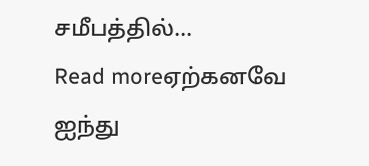சமீபத்தில்...
Read moreஏற்கனவே ஐந்து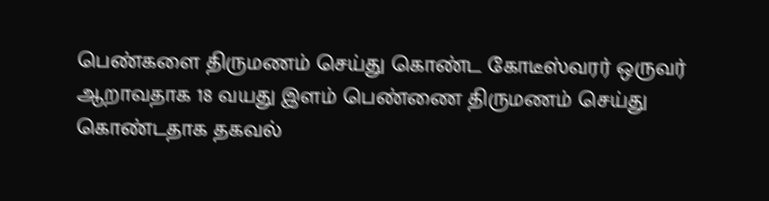பெண்களை திருமணம் செய்து கொண்ட கோடீஸ்வரர் ஒருவர் ஆறாவதாக 18 வயது இளம் பெண்ணை திருமணம் செய்து கொண்டதாக தகவல்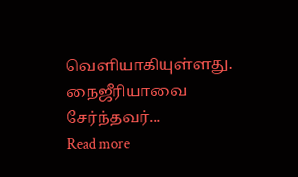வெளியாகியுள்ளது. நைஜீரியாவை சேர்ந்தவர்...
Read more